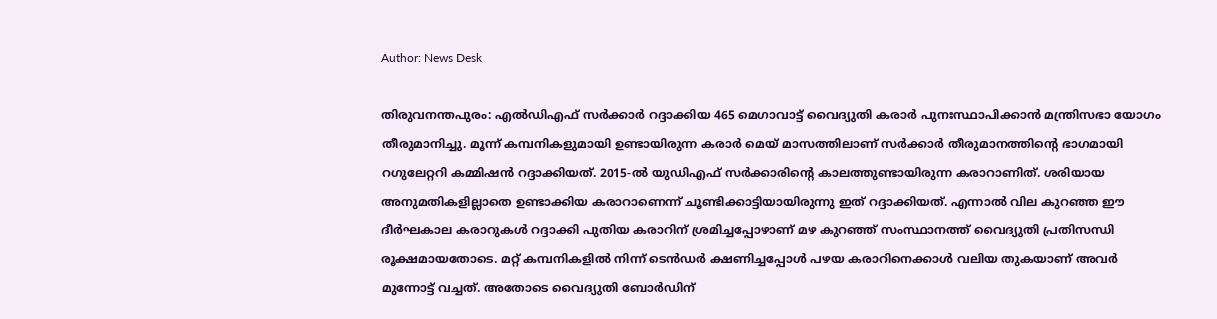Author: News Desk

തിരുവനന്തപുരം: എല്‍ഡിഎഫ് സര്‍ക്കാര്‍ റദ്ദാക്കിയ 465 മെഗാവാട്ട് വൈദ്യുതി കരാര്‍ പുനഃസ്ഥാപിക്കാന്‍ മന്ത്രിസഭാ യോഗം തീരുമാനിച്ചു. മൂന്ന് കമ്പനികളുമായി ഉണ്ടായിരുന്ന കരാര്‍ മെയ് മാസത്തിലാണ് സര്‍ക്കാര്‍ തീരുമാനത്തിന്റെ ഭാഗമായി റഗുലേറ്ററി കമ്മിഷന്‍ റദ്ദാക്കിയത്. 2015-ല്‍ യുഡിഎഫ് സര്‍ക്കാരിന്റെ കാലത്തുണ്ടായിരുന്ന കരാറാണിത്. ശരിയായ അനുമതികളില്ലാതെ ഉണ്ടാക്കിയ കരാറാണെന്ന് ചൂണ്ടിക്കാട്ടിയായിരുന്നു ഇത് റദ്ദാക്കിയത്. എന്നാല്‍ വില കുറഞ്ഞ ഈ ദീര്‍ഘകാല കരാറുകള്‍ റദ്ദാക്കി പുതിയ കരാറിന് ശ്രമിച്ചപ്പോഴാണ് മഴ കുറഞ്ഞ് സംസ്ഥാനത്ത് വൈദ്യുതി പ്രതിസന്ധി രൂക്ഷമായതോടെ. മറ്റ് കമ്പനികളില്‍ നിന്ന് ടെന്‍ഡര്‍ ക്ഷണിച്ചപ്പോള്‍ പഴയ കരാറിനെക്കാള്‍ വലിയ തുകയാണ് അവര്‍ മുന്നോട്ട് വച്ചത്. അതോടെ വൈദ്യുതി ബോര്‍ഡിന്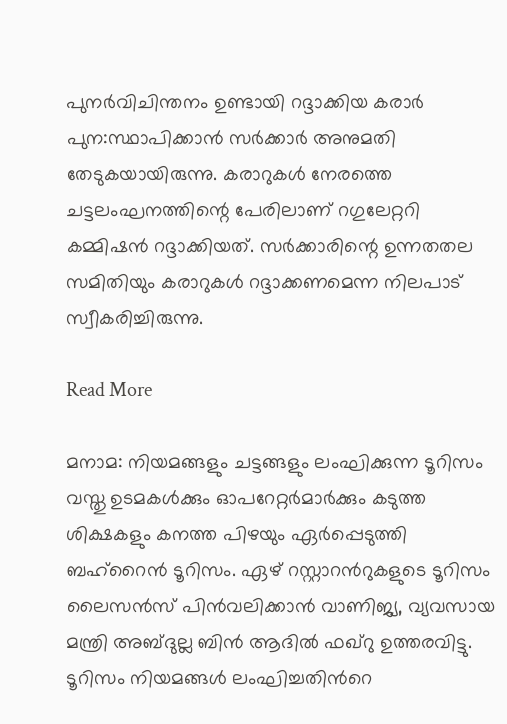പുനര്‍വിചിന്തനം ഉണ്ടായി റദ്ദാക്കിയ കരാര്‍ പുന:സ്ഥാപിക്കാന്‍ സര്‍ക്കാര്‍ അനുമതി തേടുകയായിരുന്നു. കരാറുകള്‍ നേരത്തെ ചട്ടലംഘനത്തിന്റെ പേരിലാണ് റഗുലേറ്ററി കമ്മിഷന്‍ റദ്ദാക്കിയത്. സര്‍ക്കാരിന്റെ ഉന്നതതല സമിതിയും കരാറുകള്‍ റദ്ദാക്കണമെന്ന നിലപാട് സ്വീകരിച്ചിരുന്നു.

Read More

മനാമ: നിയമങ്ങളും ചട്ടങ്ങളും ലംഘിക്കുന്ന ടൂറിസം വസ്തു ഉടമകൾക്കും ഓപറേറ്റർമാർക്കും കടുത്ത ശിക്ഷകളും കനത്ത പിഴയും ഏർപ്പെടുത്തി ബഹ്‌റൈൻ ടൂറിസം. ഏഴ് റസ്റ്റാറന്‍റുകളുടെ ടൂറിസം ലൈസൻസ് പിൻവലിക്കാൻ വാണിജ്യ, വ്യവസായ മന്ത്രി അബ്ദുല്ല ബിൻ ആദിൽ ഫഖ്റു ഉത്തരവിട്ടു. ടൂറിസം നിയമങ്ങൾ ലംഘിച്ചതിന്‍റെ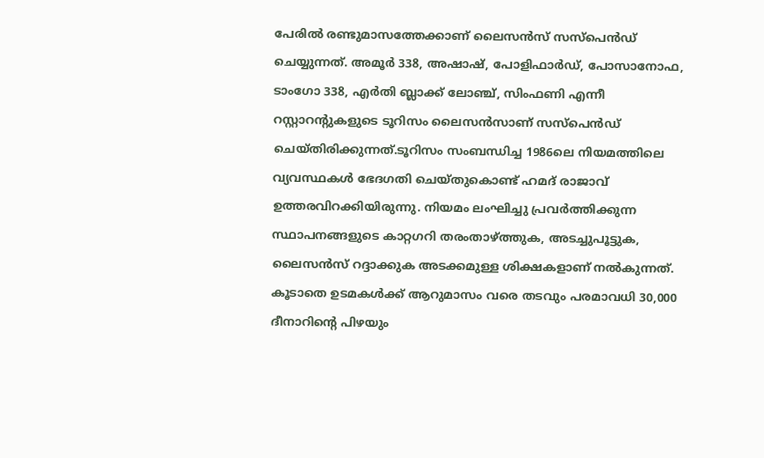പേരിൽ രണ്ടുമാസത്തേക്കാണ് ലൈസൻസ് സസ്പെൻഡ് ചെയ്യുന്നത്. അമൂർ 338, അഷാഷ്, പോളിഫാർഡ്, പോസാനോഫ, ടാംഗോ 338, എർതി ബ്ലാക്ക് ലോഞ്ച്, സിംഫണി എന്നീ റസ്റ്റാറന്‍റുകളുടെ ടൂറിസം ലൈസൻസാണ് സസ്പെൻഡ് ചെയ്തിരിക്കുന്നത്.ടൂറിസം സംബന്ധിച്ച 1986ലെ നിയമത്തിലെ വ്യവസ്ഥകൾ ഭേദഗതി ചെയ്തുകൊണ്ട് ഹമദ് രാജാവ് ഉത്തരവിറക്കിയിരുന്നു. നിയമം ലംഘിച്ചു പ്രവർത്തിക്കുന്ന സ്ഥാപനങ്ങളുടെ കാറ്റഗറി തരംതാഴ്ത്തുക, അടച്ചുപൂട്ടുക, ലൈസൻസ് റദ്ദാക്കുക അടക്കമുള്ള ശിക്ഷകളാണ് നൽകുന്നത്. കൂടാതെ ഉടമകൾക്ക് ആറുമാസം വരെ തടവും പരമാവധി 30,000 ദീനാറിന്റെ പിഴയും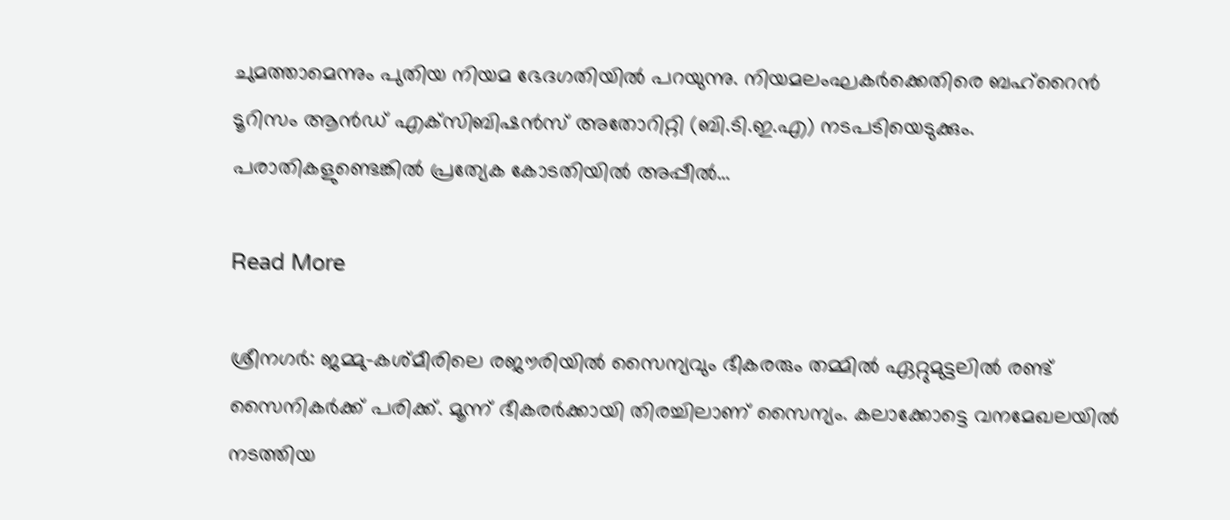ചുമത്താമെന്നും പുതിയ നിയമ ഭേദഗതിയിൽ പറയുന്നു. നിയമലംഘകർക്കെതിരെ ബഹ്‌റൈൻ ടൂറിസം ആൻഡ് എക്‌സിബിഷൻസ് അതോറിറ്റി (ബി.ടി.ഇ.എ) നടപടിയെടുക്കും. പരാതികളുണ്ടെങ്കിൽ പ്രത്യേക കോടതിയിൽ അപ്പീൽ…

Read More

ശ്രീനഗർ: ജമ്മു-കശ്മീരിലെ രജൗരിയിൽ സൈന്യവും ഭീകരരും തമ്മിൽ ഏറ്റുമുട്ടലിൽ രണ്ട് സൈനികർക്ക് പരിക്ക്. മൂന്ന് ഭീകരർക്കായി തിരച്ചിലാണ് സൈന്യം. കലാക്കോട്ടെ വനമേഖലയിൽ നടത്തിയ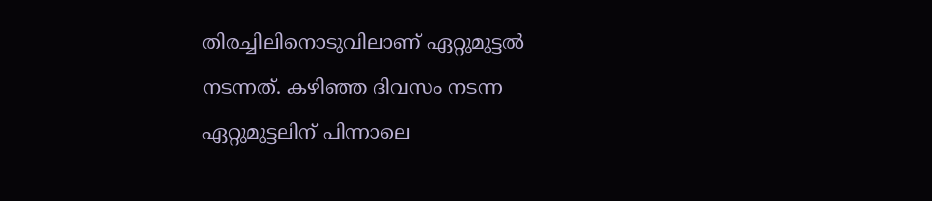തിരച്ചിലിനൊടുവിലാണ് ഏറ്റുമുട്ടൽ നടന്നത്. കഴിഞ്ഞ ദിവസം നടന്ന ഏറ്റുമുട്ടലിന് പിന്നാലെ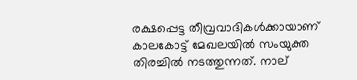രക്ഷപ്പെട്ട തീവ്രവാദികൾക്കായാണ് കാലകോട്ട് മേഖലയിൽ സംയുക്ത തിരച്ചിൽ നടത്തുന്നത്. നാല്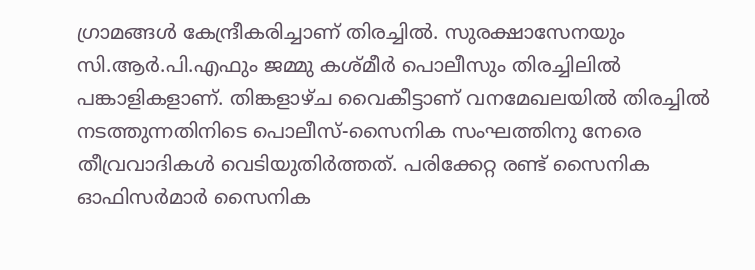ഗ്രാമങ്ങൾ കേന്ദ്രീകരിച്ചാണ് തിരച്ചിൽ. സുരക്ഷാസേനയും സി.ആർ.പി.എഫും ജമ്മു കശ്മീർ പൊലീസും തിരച്ചിലിൽ പങ്കാളികളാണ്. തിങ്കളാഴ്ച വൈകീട്ടാണ് വനമേഖലയിൽ തിരച്ചിൽ നടത്തുന്നതിനിടെ പൊലീസ്-സൈനിക സംഘത്തിനു നേരെ തീവ്രവാദികൾ വെടിയുതിർത്തത്. പരിക്കേറ്റ രണ്ട് സൈനിക ഓഫിസർമാർ സൈനിക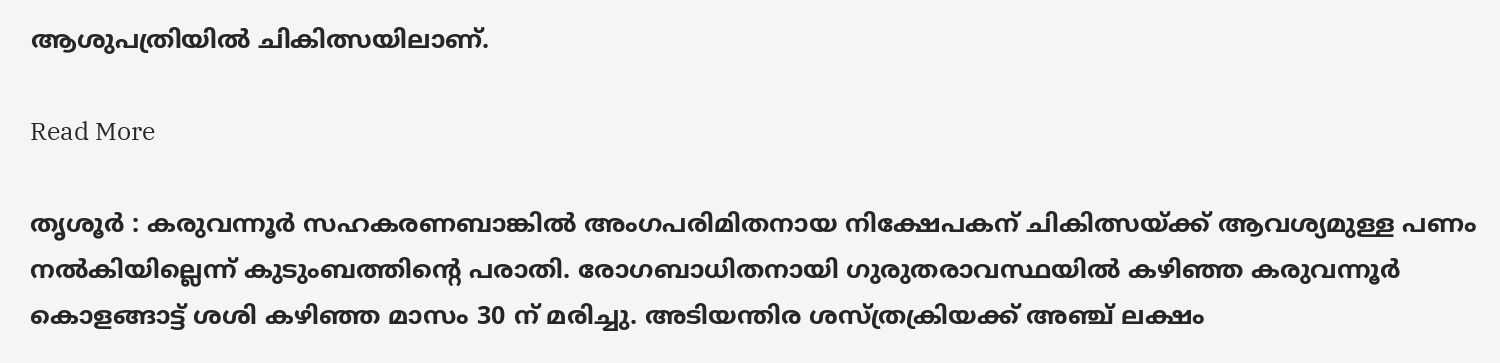ആശുപത്രിയിൽ ചികിത്സയിലാണ്.

Read More

തൃശൂർ : കരുവന്നൂര്‍ സഹകരണബാങ്കില്‍ അംഗപരിമിതനായ നിക്ഷേപകന് ചികിത്സയ്ക്ക് ആവശ്യമുള്ള പണം നല്‍കിയില്ലെന്ന് കുടുംബത്തിന്‍റെ പരാതി. രോഗബാധിതനായി ഗുരുതരാവസ്ഥയില്‍ കഴിഞ്ഞ കരുവന്നൂര്‍ കൊളങ്ങാട്ട് ശശി കഴിഞ്ഞ മാസം 30 ന് മരിച്ചു. അടിയന്തിര ശസ്ത്രക്രിയക്ക് അഞ്ച് ലക്ഷം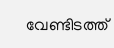വേണ്ടിടത്ത്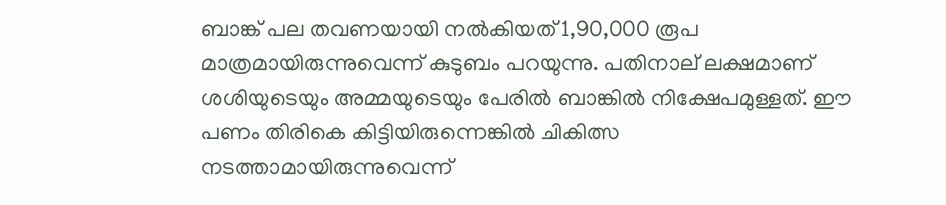ബാങ്ക് പല തവണയായി നല്‍കിയത് 1,90,000 രൂപ മാത്രമായിരുന്നുവെന്ന് കുടുബം പറയുന്നു. പതിനാല് ലക്ഷമാണ് ശശിയുടെയും അമ്മയുടെയും പേരില്‍ ബാങ്കില്‍ നിക്ഷേപമുള്ളത്. ഈ പണം തിരികെ കിട്ടിയിരുന്നെങ്കിൽ ചികിത്സ നടത്താമായിരുന്നുവെന്ന്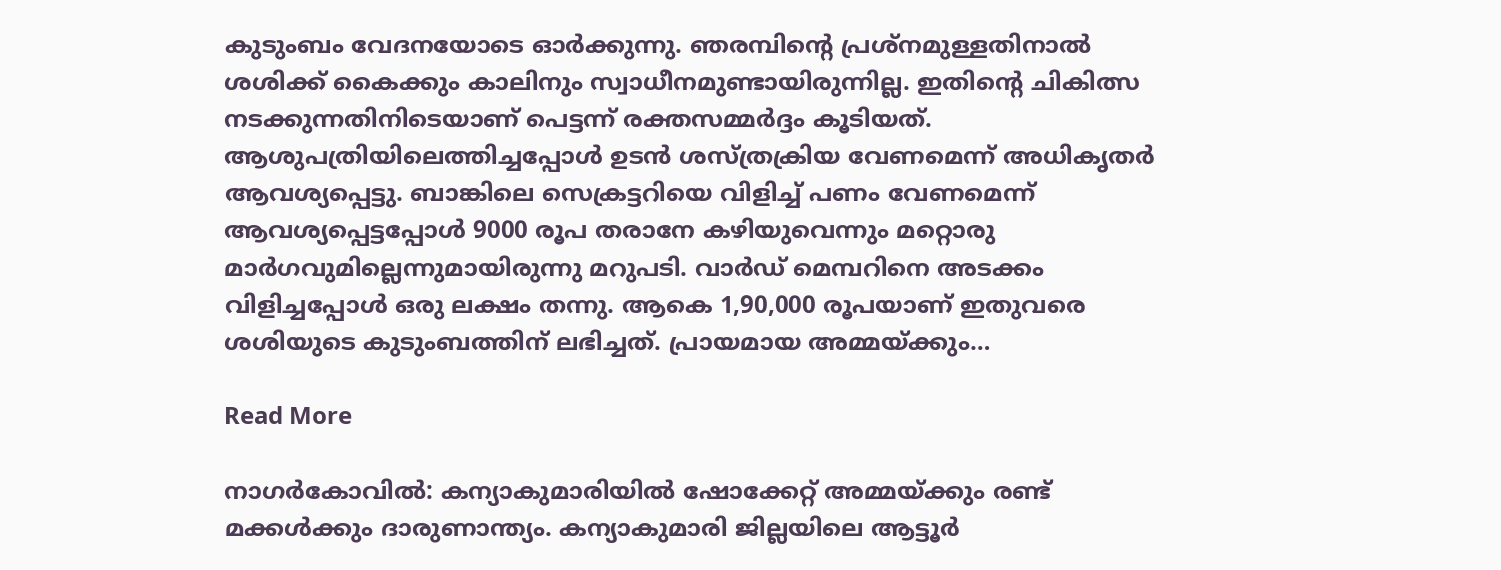കുടുംബം വേദനയോടെ ഓർക്കുന്നു. ഞരമ്പിന്റെ പ്രശ്നമുള്ളതിനാൽ ശശിക്ക് കൈക്കും കാലിനും സ്വാധീനമുണ്ടായിരുന്നില്ല. ഇതിന്റെ ചികിത്സ നടക്കുന്നതിനിടെയാണ് പെട്ടന്ന് രക്തസമ്മർദ്ദം കൂടിയത്. ആശുപത്രിയിലെത്തിച്ചപ്പോൾ ഉടൻ ശസ്ത്രക്രിയ വേണമെന്ന് അധികൃതർ ആവശ്യപ്പെട്ടു. ബാങ്കിലെ സെക്രട്ടറിയെ വിളിച്ച് പണം വേണമെന്ന് ആവശ്യപ്പെട്ടപ്പോൾ 9000 രൂപ തരാനേ കഴിയുവെന്നും മറ്റൊരു മാർഗവുമില്ലെന്നുമായിരുന്നു മറുപടി. വാർഡ് മെമ്പറിനെ അടക്കം വിളിച്ചപ്പോൾ ഒരു ലക്ഷം തന്നു. ആകെ 1,90,000 രൂപയാണ് ഇതുവരെ ശശിയുടെ കുടുംബത്തിന് ലഭിച്ചത്. പ്രായമായ അമ്മയ്ക്കും…

Read More

നാഗര്‍കോവില്‍: കന്യാകുമാരിയില്‍ ഷോക്കേറ്റ് അമ്മയ്ക്കും രണ്ട് മക്കള്‍ക്കും ദാരുണാന്ത്യം. കന്യാകുമാരി ജില്ലയിലെ ആട്ടൂര്‍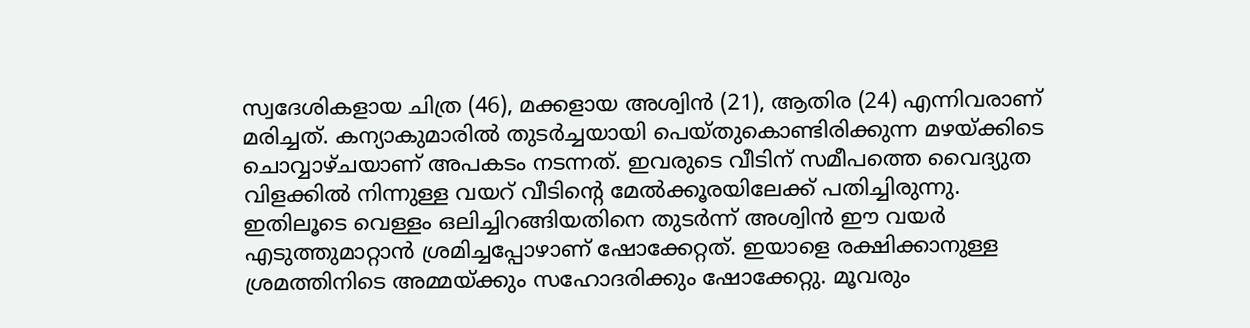സ്വദേശികളായ ചിത്ര (46), മക്കളായ അശ്വിന്‍ (21), ആതിര (24) എന്നിവരാണ് മരിച്ചത്. കന്യാകുമാരില്‍ തുടര്‍ച്ചയായി പെയ്തുകൊണ്ടിരിക്കുന്ന മഴയ്ക്കിടെ ചൊവ്വാഴ്ചയാണ് അപകടം നടന്നത്. ഇവരുടെ വീടിന് സമീപത്തെ വൈദ്യുത വിളക്കില്‍ നിന്നുള്ള വയറ് വീടിന്റെ മേല്‍ക്കൂരയിലേക്ക് പതിച്ചിരുന്നു. ഇതിലൂടെ വെള്ളം ഒലിച്ചിറങ്ങിയതിനെ തുടര്‍ന്ന് അശ്വിന്‍ ഈ വയർ എടുത്തുമാറ്റാന്‍ ശ്രമിച്ചപ്പോഴാണ് ഷോക്കേറ്റത്. ഇയാളെ രക്ഷിക്കാനുള്ള ശ്രമത്തിനിടെ അമ്മയ്ക്കും സഹോദരിക്കും ഷോക്കേറ്റു. മൂവരും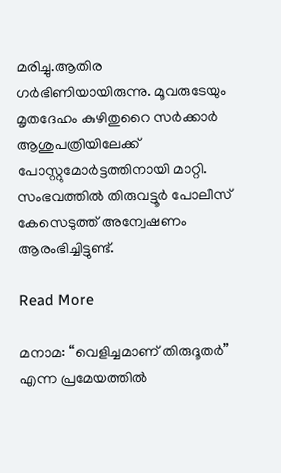മരിച്ചു.ആതിര ഗര്‍ഭിണിയായിരുന്നു. മൂവരുടേയും മൃതദേഹം കുഴിതുറൈ സര്‍ക്കാര്‍ ആശുപത്രിയിലേക്ക് പോസ്റ്റുമോര്‍ട്ടത്തിനായി മാറ്റി. സംഭവത്തില്‍ തിരുവട്ടൂര്‍ പോലീസ് കേസെടുത്ത് അന്വേഷണം ആരംഭിച്ചിട്ടുണ്ട്.

Read More

മനാമ: “വെളിച്ചമാണ് തിരുദൂതർ” എന്ന പ്രമേയത്തിൽ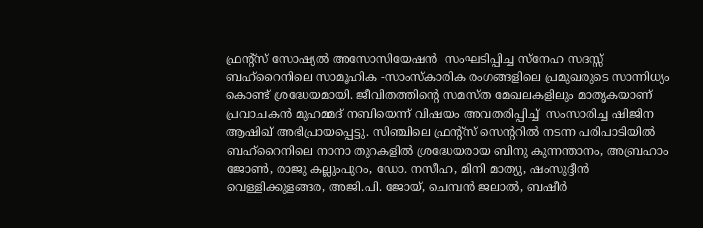ഫ്രൻ്റ്സ് സോഷ്യൽ അസോസിയേഷൻ  സംഘടിപ്പിച്ച സ്നേഹ സദസ്സ് ബഹ്റൈനിലെ സാമൂഹിക -സാംസ്കാരിക രംഗങ്ങളിലെ പ്രമുഖരുടെ സാന്നിധ്യം കൊണ്ട് ശ്രദ്ധേയമായി. ജീവിതത്തിന്റെ സമസ്ത മേഖലകളിലും മാതൃകയാണ് പ്രവാചകൻ മുഹമ്മദ് നബിയെന്ന് വിഷയം അവതരിപ്പിച്ച്  സംസാരിച്ച ഷിജിന ആഷിഖ് അഭിപ്രായപ്പെട്ടു. സിഞ്ചിലെ ഫ്രന്റ്സ് സെന്ററിൽ നടന്ന പരിപാടിയിൽ ബഹ്റൈനിലെ നാനാ തുറകളിൽ ശ്രദ്ധേയരായ ബിനു കുന്നന്താനം, അബ്രഹാം ജോൺ, രാജു കല്ലുംപുറം, ഡോ. നസീഹ, മിനി മാത്യു, ഷംസുദ്ദീൻ വെള്ളിക്കുളങ്ങര, അജി.പി. ജോയ്, ചെമ്പൻ ജലാൽ, ബഷീർ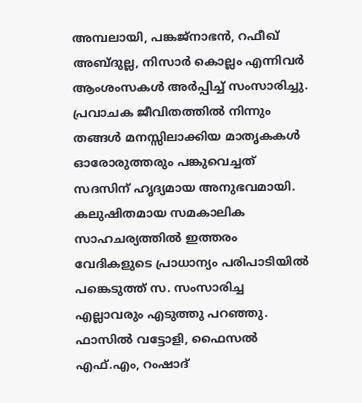അമ്പലായി, പങ്കജ്നാഭൻ, റഫീഖ് അബ്ദുല്ല, നിസാർ കൊല്ലം എന്നിവർ ആംശംസകൾ അർപ്പിച്ച് സംസാരിച്ചു. പ്രവാചക ജീവിതത്തിൽ നിന്നും തങ്ങൾ മനസ്സിലാക്കിയ മാതൃകകൾ ഓരോരുത്തരും പങ്കുവെച്ചത് സദസിന് ഹൃദ്യമായ അനുഭവമായി. കലുഷിതമായ സമകാലിക സാഹചര്യത്തിൽ ഇത്തരം വേദികളുടെ പ്രാധാന്യം പരിപാടിയിൽ പങ്കെടുത്ത് സ. സംസാരിച്ച എല്ലാവരും എടുത്തു പറഞ്ഞു. ഫാസിൽ വട്ടോളി, ഫൈസൽ എഫ്.എം, റംഷാദ്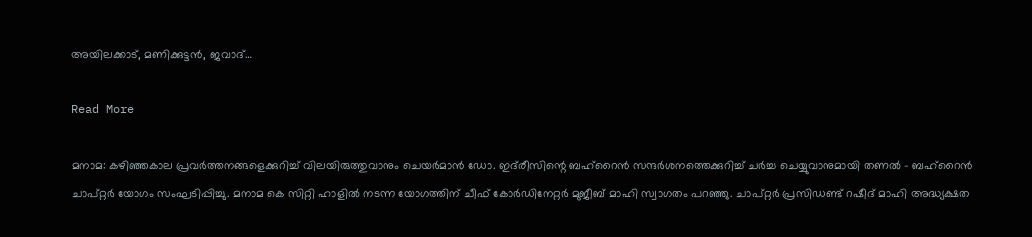അയിലക്കാട്, മണിക്കുട്ടൻ, ജവാദ്…

Read More

മനാമ: കഴിഞ്ഞകാല പ്രവർത്തനങ്ങളെക്കുറിച്ച് വിലയിരുത്തുവാനും ചെയർമാൻ ഡോ. ഇദ്‌രീസിന്റെ ബഹ്‌റൈൻ സന്ദർശനത്തെക്കുറിച്ച് ചർച്ച ചെയ്യുവാനുമായി തണൽ – ബഹ്‌റൈൻ ചാപ്റ്റർ യോഗം സംഘടിപ്പിച്ചു. മനാമ കെ സിറ്റി ഹാളിൽ നടന്ന യോഗത്തിന് ചീഫ് കോർഡിനേറ്റർ മുജീബ് മാഹി സ്വാഗതം പറഞ്ഞു. ചാപ്റ്റർ പ്രസിഡണ്ട് റഷീദ് മാഹി അദ്ധ്യക്ഷത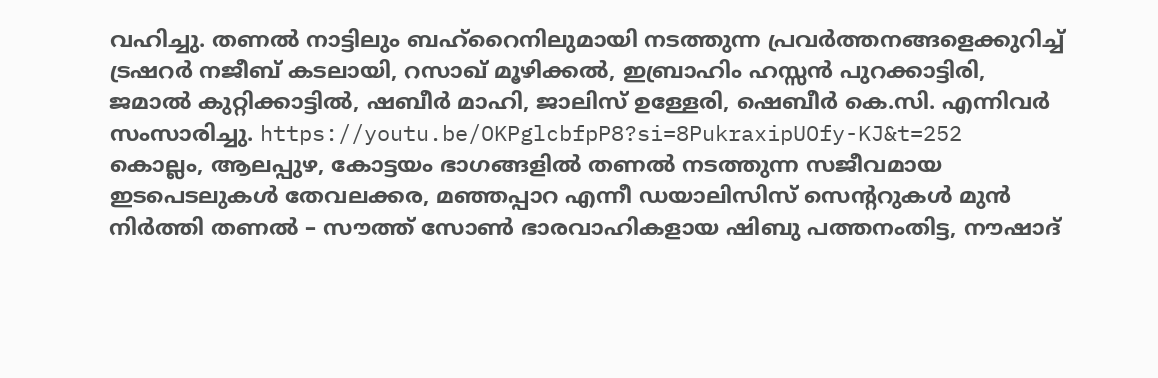വഹിച്ചു. തണൽ നാട്ടിലും ബഹ്‌റൈനിലുമായി നടത്തുന്ന പ്രവർത്തനങ്ങളെക്കുറിച്ച് ട്രഷറർ നജീബ് കടലായി, റസാഖ് മൂഴിക്കൽ, ഇബ്രാഹിം ഹസ്സൻ പുറക്കാട്ടിരി, ജമാൽ കുറ്റിക്കാട്ടിൽ, ഷബീർ മാഹി, ജാലിസ് ഉള്ളേരി, ഷെബീർ കെ.സി. എന്നിവർ സംസാരിച്ചു. https://youtu.be/OKPglcbfpP8?si=8PukraxipUOfy-KJ&t=252 കൊല്ലം, ആലപ്പുഴ, കോട്ടയം ഭാഗങ്ങളിൽ തണൽ നടത്തുന്ന സജീവമായ ഇടപെടലുകൾ തേവലക്കര, മഞ്ഞപ്പാറ എന്നീ ഡയാലിസിസ് സെന്ററുകൾ മുൻ നിർത്തി തണൽ – സൗത്ത് സോൺ ഭാരവാഹികളായ ഷിബു പത്തനംതിട്ട, നൗഷാദ്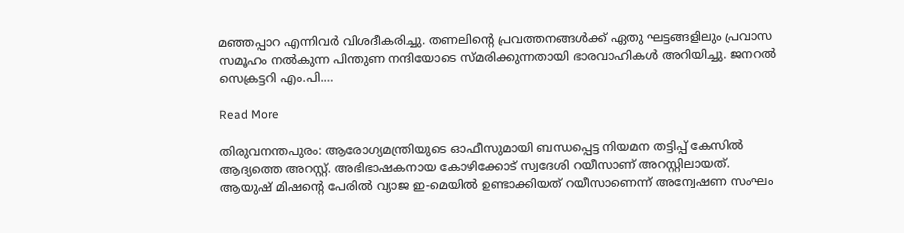മഞ്ഞപ്പാറ എന്നിവർ വിശദീകരിച്ചു. തണലിന്റെ പ്രവത്തനങ്ങൾക്ക് ഏതു ഘട്ടങ്ങളിലും പ്രവാസ സമൂഹം നൽകുന്ന പിന്തുണ നന്ദിയോടെ സ്മരിക്കുന്നതായി ഭാരവാഹികൾ അറിയിച്ചു. ജനറൽ സെക്രട്ടറി എം.പി.…

Read More

തിരുവനന്തപുരം: ആരോഗ്യമന്ത്രിയുടെ ഓഫീസുമായി ബന്ധപ്പെട്ട നിയമന തട്ടിപ്പ് കേസിൽ ആദ്യത്തെ അറസ്റ്റ്. അഭിഭാഷകനായ കോഴിക്കോട് സ്വദേശി റയീസാണ് അറസ്റ്റിലായത്. ആയുഷ് മിഷന്റെ പേരില്‍ വ്യാജ ഇ-മെയില്‍ ഉണ്ടാക്കിയത് റയീസാണെന്ന് അന്വേഷണ സംഘം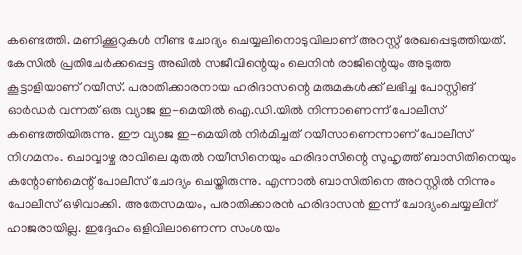കണ്ടെത്തി. മണിക്കൂറുകള്‍ നീണ്ട ചോദ്യം ചെയ്യലിനൊടുവിലാണ് അറസ്റ്റ് രേഖപ്പെടുത്തിയത്. കേസിൽ പ്രതിചേർക്കപ്പെട്ട അഖിൽ സജീവിന്റെയും ലെനിൻ രാജിന്റെയും അടുത്ത കൂട്ടാളിയാണ് റയീസ്. പരാതിക്കാരനായ ഹരിദാസന്റെ മരുമകള്‍ക്ക് ലഭിച്ച പോസ്റ്റിങ് ഓര്‍ഡര്‍ വന്നത് ഒരു വ്യാജ ഇ-മെയില്‍ ഐ.ഡി.യില്‍ നിന്നാണെന്ന് പോലീസ് കണ്ടെത്തിയിരുന്നു. ഈ വ്യാജ ഇ-മെയില്‍ നിർമിച്ചത് റയീസാണെന്നാണ് പോലീസ് നിഗമനം. ചൊവ്വാഴ്ച രാവിലെ മുതല്‍ റയീസിനെയും ഹരിദാസിന്റെ സുഹൃത്ത് ബാസിതിനെയും കന്റോൺമെന്റ് പോലീസ് ചോദ്യം ചെയ്തിരുന്നു. എന്നാൽ ബാസിതിനെ അറസ്റ്റിൽ നിന്നും പോലീസ് ഒഴിവാക്കി. അതേസമയം, പരാതിക്കാരന്‍ ഹരിദാസന്‍ ഇന്ന് ചോദ്യംചെയ്യലിന് ഹാജരായില്ല. ഇദ്ദേഹം ഒളിവിലാണെന്ന സംശയം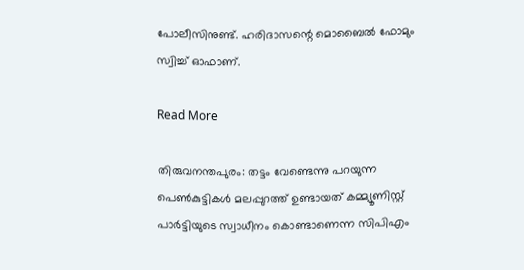പോലീസിനുണ്ട്. ഹരിദാസന്റെ മൊബൈല്‍ ഫോമും സ്വിച്ച് ഓഫാണ്‌.

Read More

തിരുവനന്തപുരം: തട്ടം വേണ്ടെന്നു പറയുന്ന പെൺകുട്ടികൾ മലപ്പുറത്ത് ഉണ്ടായത് കമ്മ്യൂണിസ്റ്റ് പാർട്ടിയുടെ സ്വാധീനം കൊണ്ടാണെന്ന സിപിഎം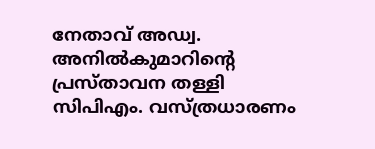നേതാവ് അഡ്വ. അനിൽകുമാറിന്റെ പ്രസ്താവന തള്ളി സിപിഎം. വസ്ത്രധാരണം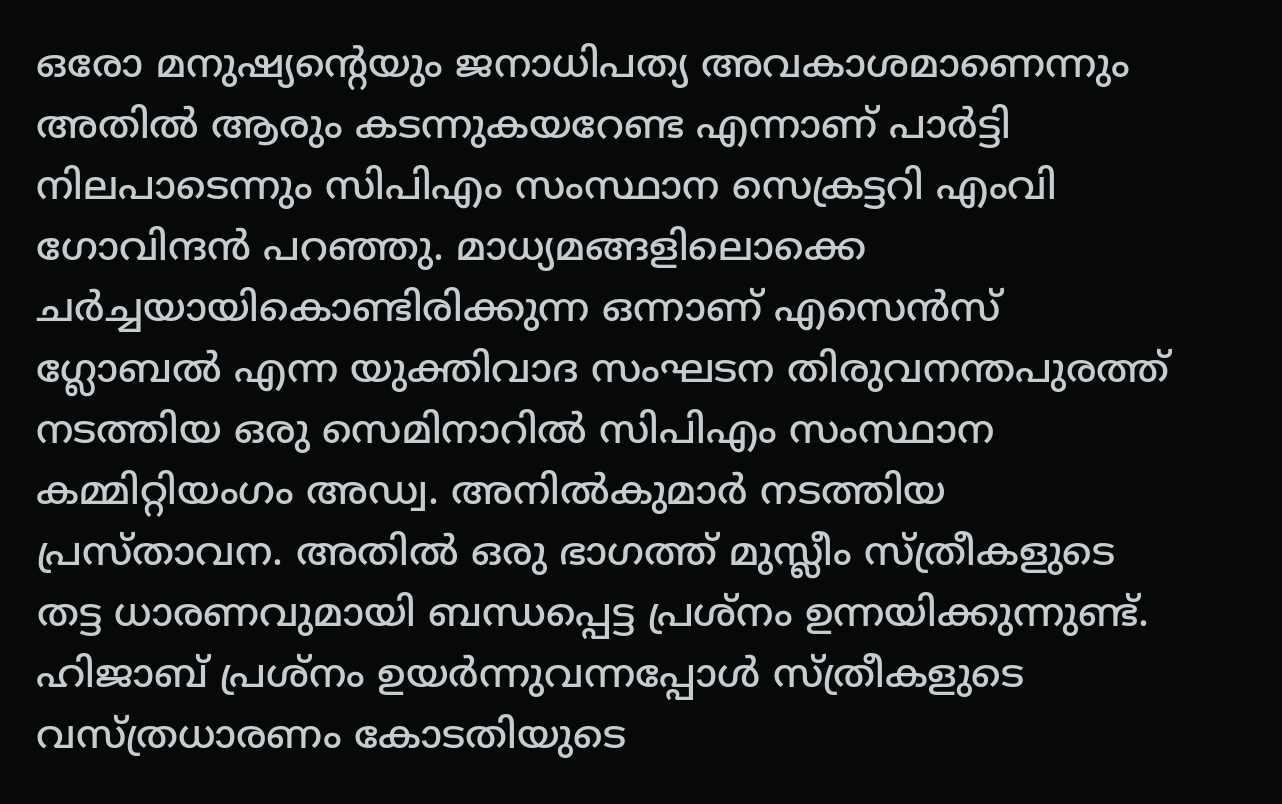ഒരോ മനുഷ്യന്‍റെയും ജനാധിപത്യ അവകാശമാണെന്നും അതില്‍ ആരും കടന്നുകയറേണ്ട എന്നാണ് പാര്‍ട്ടി നിലപാടെന്നും സിപിഎം സംസ്ഥാന സെക്രട്ടറി എംവി ഗോവിന്ദന്‍ പറഞ്ഞു. മാധ്യമങ്ങളിലൊക്കെ ചര്‍ച്ചയായികൊണ്ടിരിക്കുന്ന ഒന്നാണ് എസെന്‍സ് ഗ്ലോബല്‍ എന്ന യുക്തിവാദ സംഘടന തിരുവനന്തപുരത്ത് നടത്തിയ ഒരു സെമിനാറില്‍ സിപിഎം സംസ്ഥാന കമ്മിറ്റിയംഗം അഡ്വ. അനില്‍കുമാര്‍ നടത്തിയ പ്രസ്താവന. അതില്‍ ഒരു ഭാഗത്ത് മുസ്ലീം സ്ത്രീകളുടെ തട്ട ധാരണവുമായി ബന്ധപ്പെട്ട പ്രശ്നം ഉന്നയിക്കുന്നുണ്ട്. ഹിജാബ് പ്രശ്നം ഉയര്‍ന്നുവന്നപ്പോള്‍ സ്ത്രീകളുടെ വസ്ത്രധാരണം കോടതിയുടെ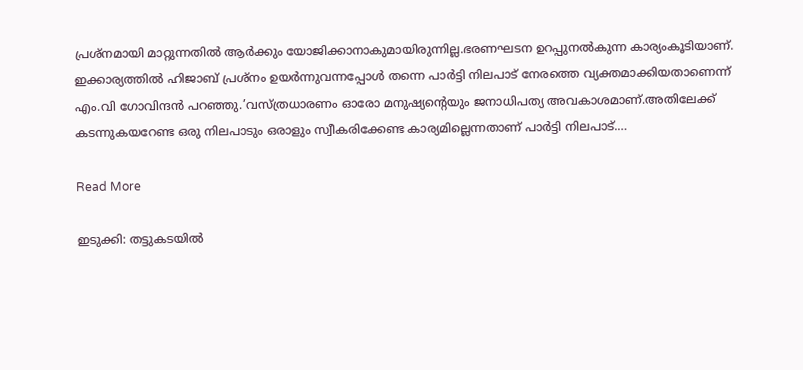പ്രശ്നമായി മാറ്റുന്നതില്‍ ആര്‍ക്കും യോജിക്കാനാകുമായിരുന്നില്ല.ഭരണഘടന ഉറപ്പുനല്‍കുന്ന കാര്യംകൂടിയാണ്. ഇക്കാര്യത്തില്‍ ഹിജാബ് പ്രശ്നം ഉയര്‍ന്നുവന്നപ്പോള്‍ തന്നെ പാര്‍ട്ടി നിലപാട് നേരത്തെ വ്യക്തമാക്കിയതാണെന്ന് എം.വി ഗോവിന്ദന്‍ പറഞ്ഞു.’വസ്ത്രധാരണം ഓരോ മനുഷ്യന്‍റെയും ജനാധിപത്യ അവകാശമാണ്.അതിലേക്ക് കടന്നുകയറേണ്ട ഒരു നിലപാടും ഒരാളും സ്വീകരിക്കേണ്ട കാര്യമില്ലെന്നതാണ് പാര്‍ട്ടി നിലപാട്.…

Read More

ഇടുക്കി: തട്ടുകടയില്‍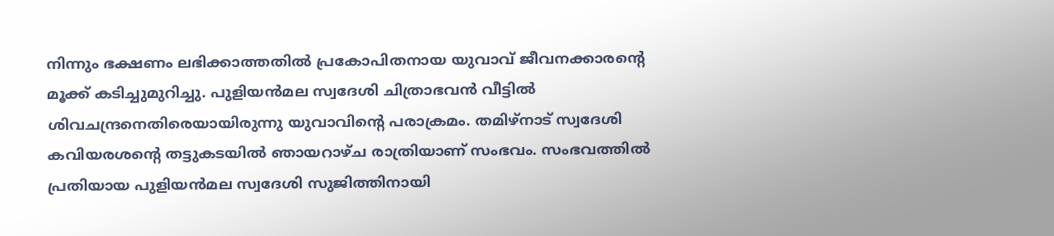നിന്നും ഭക്ഷണം ലഭിക്കാത്തതില്‍ പ്രകോപിതനായ യുവാവ് ജീവനക്കാരന്റെ മൂക്ക്‌ കടിച്ചുമുറിച്ചു. പുളിയൻമല സ്വദേശി ചിത്രാഭവൻ വീട്ടിൽ ശിവചന്ദ്രനെതിരെയായിരുന്നു യുവാവിന്റെ പരാക്രമം. തമിഴ്‌നാട് സ്വദേശി കവിയരശന്റെ തട്ടുകടയിൽ ഞായറാഴ്ച രാത്രിയാണ് സംഭവം. സംഭവത്തിൽ പ്രതിയായ പുളിയൻമല സ്വദേശി സുജിത്തിനായി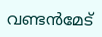വണ്ടൻമേട്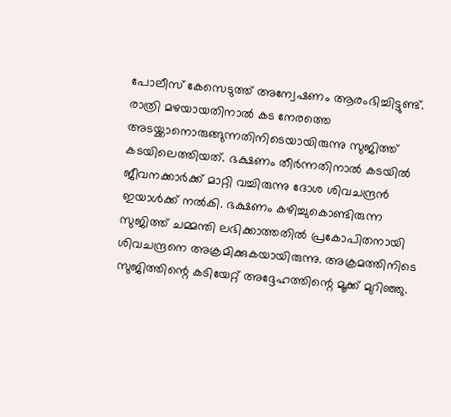പോലീസ് കേസെടുത്ത് അന്വേഷണം ആരംഭിച്ചിട്ടുണ്ട്. രാത്രി മഴയായതിനാൽ കട നേരത്തെ അടയ്ക്കാനൊരുങ്ങുന്നതിനിടെയായിരുന്നു സുജിത്ത് കടയിലെത്തിയത്. ഭക്ഷണം തീർന്നതിനാൽ കടയിൽ ജീവനക്കാർക്ക് മാറ്റി വച്ചിരുന്നു ദോശ ശിവചന്ദ്രൻ ഇയാൾക്ക് നൽകി. ഭക്ഷണം കഴിച്ചുകൊണ്ടിരുന്ന സുജിത്ത് ചമ്മന്തി ലഭിക്കാത്തതിൽ പ്രകോപിതനായി ശിവചന്ദ്രനെ അക്രമിക്കുകയായിരുന്നു. അക്രമത്തിനിടെ സുജിത്തിന്റെ കടിയേറ്റ് അദ്ദേഹത്തിന്റെ മൂക്ക് മുറിഞ്ഞു.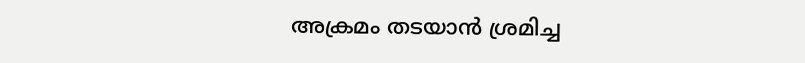അക്രമം തടയാൻ ശ്രമിച്ച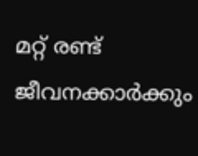മറ്റ് രണ്ട് ജീവനക്കാർക്കും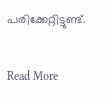പരിക്കേറ്റിട്ടുണ്ട്.

Read More